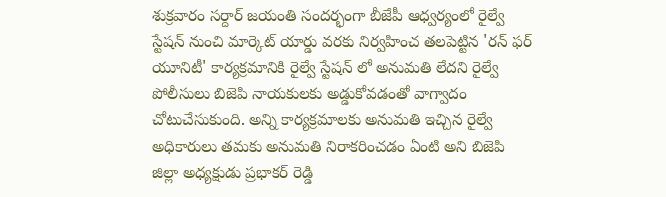శుక్రవారం సర్దార్ జయంతి సందర్భంగా బీజేపీ ఆధ్వర్యంలో రైల్వే స్టేషన్ నుంచి మార్కెట్ యార్డు వరకు నిర్వహించ తలపెట్టిన 'రన్ ఫర్ యూనిటీ' కార్యక్రమానికి రైల్వే స్టేషన్ లో అనుమతి లేదని రైల్వే పోలీసులు బిజెపి నాయకులకు అడ్డుకోవడంతో వాగ్వాదం చోటుచేసుకుంది. అన్ని కార్యక్రమాలకు అనుమతి ఇచ్చిన రైల్వే అధికారులు తమకు అనుమతి నిరాకరించడం ఏంటి అని బిజెపి జిల్లా అధ్యక్షుడు ప్రభాకర్ రెడ్డి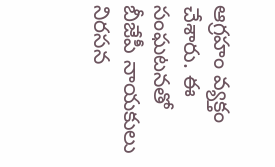ఆగ్రహం వ్యక్తం చేశారు. ఈ సంఘటనతో బీజేపీ నాయకులు నిరసన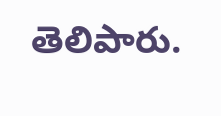తెలిపారు.